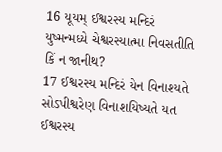16 યૂયમ્ ઈશ્વરસ્ય મન્દિરં યુષ્મન્મધ્યે ચેશ્વરસ્યાત્મા નિવસતીતિ કિં ન જાનીથ?
17 ઈશ્વરસ્ય મન્દિરં યેન વિનાશ્યતે સોઽપીશ્વરેણ વિનાશયિષ્યતે યત ઈશ્વરસ્ય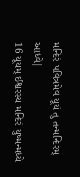મન્દિરં પવિત્રમેવ યૂયં તુ તન્મન્દિરમ્ આધ્વે|
16 યૂયમ્ ઈશ્વરસ્ય મન્દિરં યુષ્મન્મધ્યે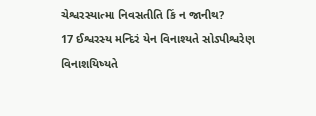ચેશ્વરસ્યાત્મા નિવસતીતિ કિં ન જાનીથ?
17 ઈશ્વરસ્ય મન્દિરં યેન વિનાશ્યતે સોઽપીશ્વરેણ વિનાશયિષ્યતે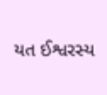યત ઈશ્વરસ્ય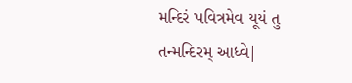મન્દિરં પવિત્રમેવ યૂયં તુ તન્મન્દિરમ્ આધ્વે|